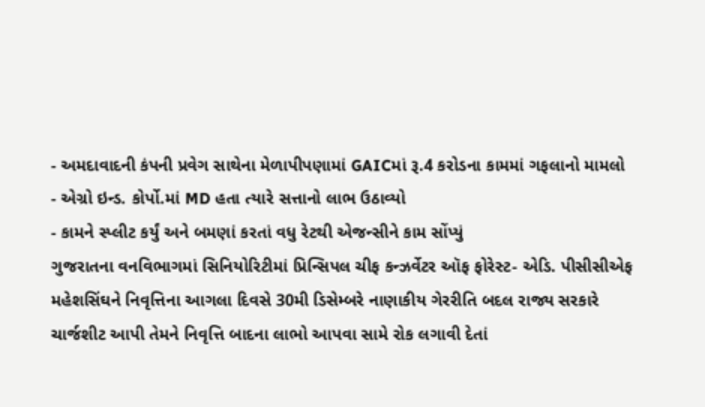- અમદાવાદની કંપની પ્રવેગ સાથેના મેળાપીપણામાં GAICમાં રૂ.4 કરોડના કામમાં ગફલાનો મામલો
- એગ્રો ઇન્ડ. કોર્પો.માં MD હતા ત્યારે સત્તાનો લાભ ઉઠાવ્યો
- કામને સ્પ્લીટ કર્યું અને બમણાં કરતાં વધુ રેટથી એજન્સીને કામ સોંપ્યું
ગુજરાતના વનવિભાગમાં સિનિયોરિટીમાં પ્રિન્સિપલ ચીફ કન્ઝર્વેટર ઑફ ફોરેસ્ટ- એડિ. પીસીસીએફ મહેશસિંઘને નિવૃત્તિના આગલા દિવસે 30મી ડિસેમ્બરે નાણાકીય ગેરરીતિ બદલ રાજ્ય સરકારે ચાર્જશીટ આપી તેમને નિવૃત્તિ બાદના લાભો આપવા સામે રોક લગાવી દેતાં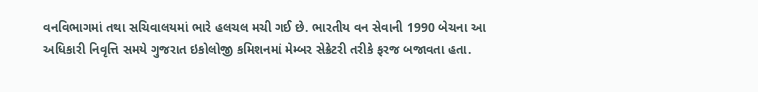વનવિભાગમાં તથા સચિવાલયમાં ભારે હલચલ મચી ગઈ છે. ભારતીય વન સેવાની 1990 બેચના આ અધિકારી નિવૃત્તિ સમયે ગુજરાત ઇકોલોજી કમિશનમાં મેમ્બર સેક્રેટરી તરીકે ફરજ બજાવતા હતા.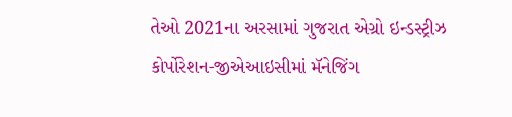તેઓ 2021ના અરસામાં ગુજરાત એગ્રો ઇન્ડસ્ટ્રીઝ કોર્પોરેશન-જીએઆઇસીમાં મૅનેજિંગ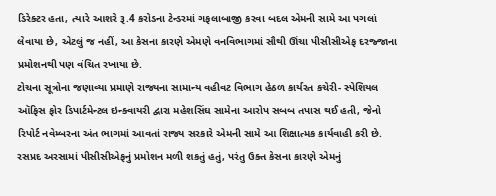ડિરેક્ટર હતા, ત્યારે આશરે રૂ.4 કરોડના ટેન્ડરમાં ગફલાબાજી કરવા બદલ એમની સામે આ પગલાં લેવાયા છે, એટલું જ નહીં, આ કેસના કારણે એમણે વનવિભાગમાં સૌથી ઊંચા પીસીસીએફ દરજ્જાના પ્રમોશનથી પણ વંચિત રખાયા છે.
ટોચના સૂત્રોના જણાવ્યા પ્રમાણે રાજ્યના સામાન્ય વહીવટ વિભાગ હેઠળ કાર્યરત કચેરી- સ્પેશિયલ ઑફિસ ફોર ડિપાર્ટમેન્ટલ ઇન્ક્વાયરી દ્વારા મહેશસિંઘ સામેના આરોપ સબબ તપાસ થઈ હતી, જેનો રિપોર્ટ નવેમ્બરના અંત ભાગમાં આવતાં રાજ્ય સરકારે એમની સામે આ શિક્ષાત્મક કાર્યવાહી કરી છે. રસપ્રદ અરસામાં પીસીસીએફનું પ્રમોશન મળી શકતું હતું, પરંતુ ઉક્ત કેસના કારણે એમનું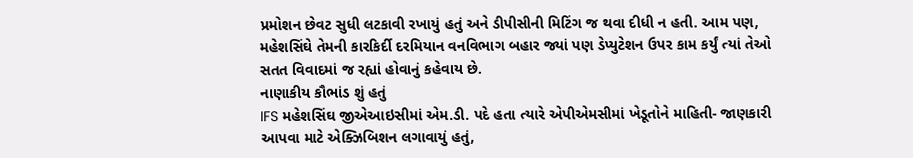પ્રમોશન છેવટ સુધી લટકાવી રખાયું હતું અને ડીપીસીની મિટિંગ જ થવા દીધી ન હતી. આમ પણ, મહેશસિંઘે તેમની કારકિર્દી દરમિયાન વનવિભાગ બહાર જ્યાં પણ ડેપ્યુટેશન ઉપર કામ કર્યું ત્યાં તેઓ સતત વિવાદમાં જ રહ્યાં હોવાનું કહેવાય છે.
નાણાકીય કૌભાંડ શું હતું
IFS મહેશસિંઘ જીએઆઇસીમાં એમ.ડી. પદે હતા ત્યારે એપીએમસીમાં ખેડૂતોને માહિતી- જાણકારી આપવા માટે એક્ઝિબિશન લગાવાયું હતું,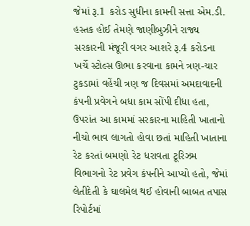જેમાં રૂ.1 કરોડ સુધીના કામની સત્તા એમ.ડી. હસ્તક હોઈ તેમણે જાણીબુઝીને રાજ્ય સરકારની મંજૂરી વગર આશરે રૂ.4 કરોડના ખર્ચે સ્ટોલ્સ ઊભા કરવાના કામને ત્રણ-ચાર ટુકડામાં વહેંચી ત્રણ જ દિવસમાં અમદાવાદની કંપની પ્રવેગને બધા કામ સોંપી દીધા હતા, ઉપરાંત આ કામમાં સરકારના માહિતી ખાતાનો નીચો ભાવ લાગતો હોવા છતાં માહિતી ખાતાના રેટ કરતાં બમણો રેટ ધરાવતા ટૂરિઝમ વિભાગનો રેટ પ્રવેગ કંપનીને આપ્યો હતો, જેમાં લેતીદેતી કે ઘાલમેલ થઈ હોવાની બાબત તપાસ રિપોર્ટમાં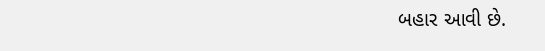બહાર આવી છે.